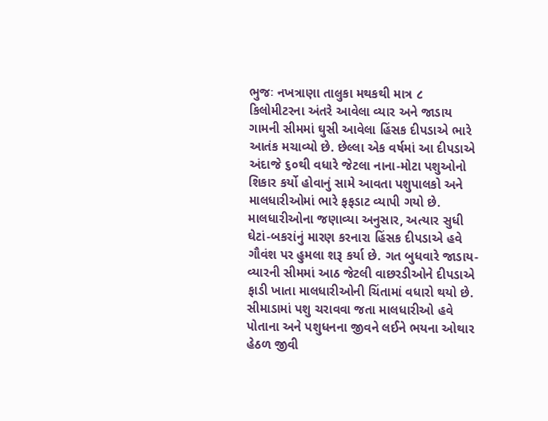ભુજઃ નખત્રાણા તાલુકા મથકથી માત્ર ૮ કિલોમીટરના અંતરે આવેલા વ્યાર અને જાડાય ગામની સીમમાં ઘુસી આવેલા હિંસક દીપડાએ ભારે આતંક મચાવ્યો છે. છેલ્લા એક વર્ષમાં આ દીપડાએ અંદાજે ૬૦થી વધારે જેટલા નાના-મોટા પશુઓનો શિકાર કર્યો હોવાનું સામે આવતા પશુપાલકો અને માલધારીઓમાં ભારે ફફડાટ વ્યાપી ગયો છે.
માલધારીઓના જણાવ્યા અનુસાર, અત્યાર સુધી ઘેટાં-બકરાંનું મારણ કરનારા હિંસક દીપડાએ હવે ગૌવંશ પર હુમલા શરૂ કર્યા છે. ગત બુધવારે જાડાય-વ્યારની સીમમાં આઠ જેટલી વાછરડીઓને દીપડાએ ફાડી ખાતા માલધારીઓની ચિંતામાં વધારો થયો છે. સીમાડામાં પશુ ચરાવવા જતા માલધારીઓ હવે પોતાના અને પશુધનના જીવને લઈને ભયના ઓથાર હેઠળ જીવી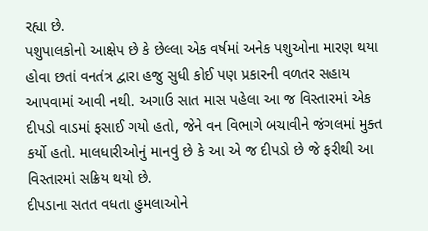રહ્યા છે.
પશુપાલકોનો આક્ષેપ છે કે છેલ્લા એક વર્ષમાં અનેક પશુઓના મારણ થયા હોવા છતાં વનતંત્ર દ્વારા હજુ સુધી કોઈ પણ પ્રકારની વળતર સહાય આપવામાં આવી નથી. અગાઉ સાત માસ પહેલા આ જ વિસ્તારમાં એક દીપડો વાડમાં ફસાઈ ગયો હતો, જેને વન વિભાગે બચાવીને જંગલમાં મુક્ત કર્યો હતો. માલધારીઓનું માનવું છે કે આ એ જ દીપડો છે જે ફરીથી આ વિસ્તારમાં સક્રિય થયો છે.
દીપડાના સતત વધતા હુમલાઓને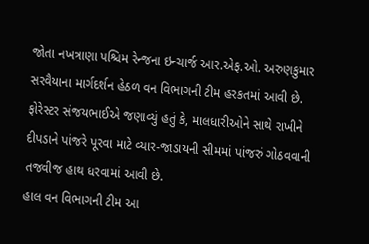જોતા નખત્રાણા પશ્ચિમ રેન્જના ઇન્ચાર્જ આર.એફ.ઓ. અરુણકુમાર સરવૈયાના માર્ગદર્શન હેઠળ વન વિભાગની ટીમ હરકતમાં આવી છે. ફોરેસ્ટર સંજયભાઈએ જણાવ્યું હતું કે, માલધારીઓને સાથે રાખીને દીપડાને પાંજરે પૂરવા માટે વ્યાર-જાડાયની સીમમાં પાંજરું ગોઠવવાની તજવીજ હાથ ધરવામાં આવી છે.
હાલ વન વિભાગની ટીમ આ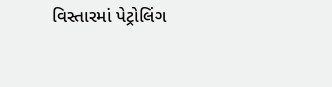વિસ્તારમાં પેટ્રોલિંગ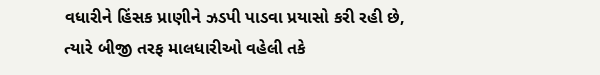વધારીને હિંસક પ્રાણીને ઝડપી પાડવા પ્રયાસો કરી રહી છે, ત્યારે બીજી તરફ માલધારીઓ વહેલી તકે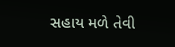સહાય મળે તેવી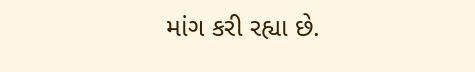માંગ કરી રહ્યા છે.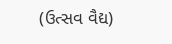(ઉત્સવ વૈદ્ય)